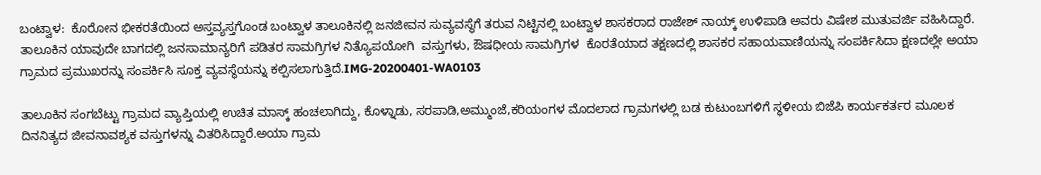ಬಂಟ್ವಾಳ:  ಕೊರೋನ ಭೀಕರತೆಯಿಂದ ಅಸ್ತವ್ಯಸ್ತಗೊಂಡ ಬಂಟ್ವಾಳ ತಾಲೂಕಿನಲ್ಲಿ ಜನಜೀವನ ಸುವ್ಯವಸ್ಥೆಗೆ ತರುವ ನಿಟ್ಟಿನಲ್ಲಿ ಬಂಟ್ವಾಳ ಶಾಸಕರಾದ ರಾಜೇಶ್ ನಾಯ್ಕ್ ಉಳಿಪಾಡಿ ಅವರು ವಿಷೇಶ ಮುತುವರ್ಜಿ ವಹಿಸಿದ್ದಾರೆ.  ತಾಲೂಕಿನ ಯಾವುದೇ ಬಾಗದಲ್ಲಿ ಜನಸಾಮಾನ್ಯರಿಗೆ ಪಡಿತರ ಸಾಮಗ್ರಿಗಳ ನಿತ್ಯೊಪಯೋಗಿ  ವಸ್ತುಗಳು, ಔಷಧೀಯ ಸಾಮಗ್ರಿಗಳ  ಕೊರತೆಯಾದ ತಕ್ಷಣದಲ್ಲಿ‌ ಶಾಸಕರ ಸಹಾಯವಾಣಿಯನ್ನು‌ ಸಂಪರ್ಕಿಸಿದಾ ಕ್ಷಣದಲ್ಲೇ ಅಯಾ ಗ್ರಾಮದ ಪ್ರಮುಖರನ್ನು ಸಂಪರ್ಕಿಸಿ ಸೂಕ್ತ ವ್ಯವಸ್ಥೆಯನ್ನು ಕಲ್ಪಿಸಲಾಗುತ್ತಿದೆ.IMG-20200401-WA0103

ತಾಲೂಕಿನ ಸಂಗಬೆಟ್ಟು ಗ್ರಾಮದ ವ್ಯಾಪ್ತಿಯಲ್ಲಿ ಉಚಿತ ಮಾಸ್ಕ್ ಹಂಚಲಾಗಿದ್ದು, ಕೊಳ್ನಾಡು, ಸರಪಾಡಿ,ಅಮ್ಮುಂಜೆ,ಕರಿಯಂಗಳ ಮೊದಲಾದ ಗ್ರಾಮಗಳಲ್ಲಿ ಬಡ ಕುಟುಂಬಗಳಿಗೆ ಸ್ಥಳೀಯ ಬಿಜೆಪಿ ಕಾರ್ಯಕರ್ತರ ಮೂಲಕ ದಿನನಿತ್ಯದ ಜೀವನಾವಶ್ಯಕ ವಸ್ತುಗಳನ್ನು ವಿತರಿಸಿದ್ದಾರೆ.ಅಯಾ ಗ್ರಾಮ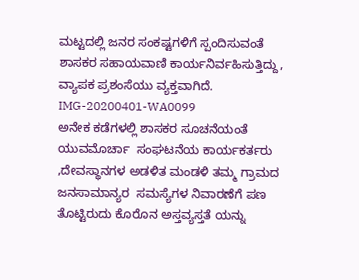ಮಟ್ಟದಲ್ಲಿ ಜನರ ಸಂಕಷ್ಟಗಳಿಗೆ ಸ್ಪಂದಿಸುವಂತೆ ಶಾಸಕರ ಸಹಾಯವಾಣಿ ಕಾರ್ಯನಿರ್ವಹಿಸುತ್ತಿದ್ದು, ವ್ಯಾಪಕ ಪ್ರಶಂಸೆಯು ವ್ಯಕ್ತವಾಗಿದೆ.
IMG-20200401-WA0099
ಅನೇಕ ಕಡೆಗಳಲ್ಲಿ ಶಾಸಕರ ಸೂಚನೆಯಂತೆ ಯುವಮೊರ್ಚಾ  ಸಂಘಟನೆಯ ಕಾರ್ಯಕರ್ತರು ,ದೇವಸ್ಥಾನಗಳ ಅಡಳಿತ ಮಂಡಳಿ ತಮ್ಮ ಗ್ರಾಮದ ಜನಸಾಮಾನ್ಯರ  ಸಮಸ್ಯೆಗಳ ನಿವಾರಣೆಗೆ ಪಣ ತೊಟ್ಟಿರುದು ಕೊರೊನ ಅಸ್ತವ್ಯಸ್ತತೆ ಯನ್ನು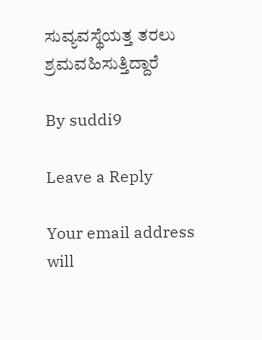ಸುವ್ಯವಸ್ಥೆಯತ್ತ ತರಲು ಶ್ರಮವಹಿಸುತ್ತಿದ್ದಾರೆ

By suddi9

Leave a Reply

Your email address will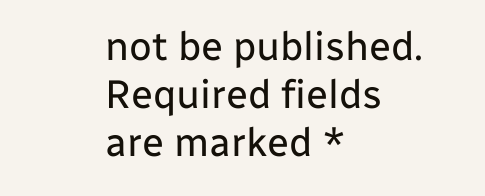not be published. Required fields are marked *